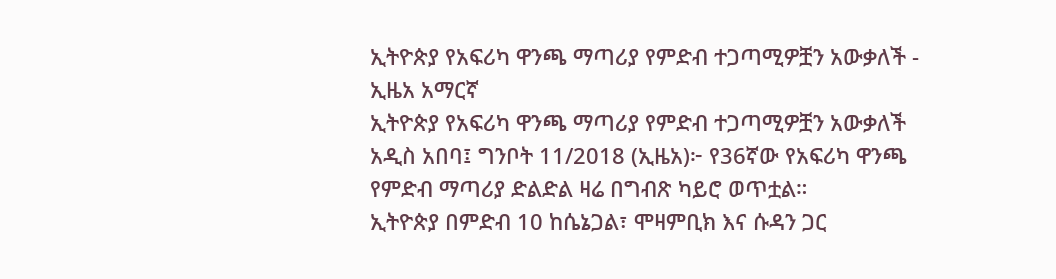ኢትዮጵያ የአፍሪካ ዋንጫ ማጣሪያ የምድብ ተጋጣሚዎቿን አውቃለች - ኢዜአ አማርኛ
ኢትዮጵያ የአፍሪካ ዋንጫ ማጣሪያ የምድብ ተጋጣሚዎቿን አውቃለች
አዲስ አበባ፤ ግንቦት 11/2018 (ኢዜአ)፦ የ36ኛው የአፍሪካ ዋንጫ የምድብ ማጣሪያ ድልድል ዛሬ በግብጽ ካይሮ ወጥቷል።
ኢትዮጵያ በምድብ 10 ከሴኔጋል፣ ሞዛምቢክ እና ሱዳን ጋር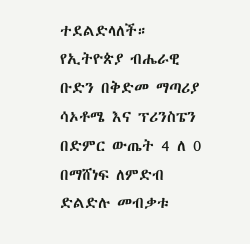ተደልድላለች።
የኢትዮጵያ ብሔራዊ ቡድን በቅድመ ማጣሪያ ሳኦቶሜ እና ፕሪንስፔን በድምር ውጤት 4 ለ 0 በማሸነፍ ለምድብ ድልድሉ መብቃቱ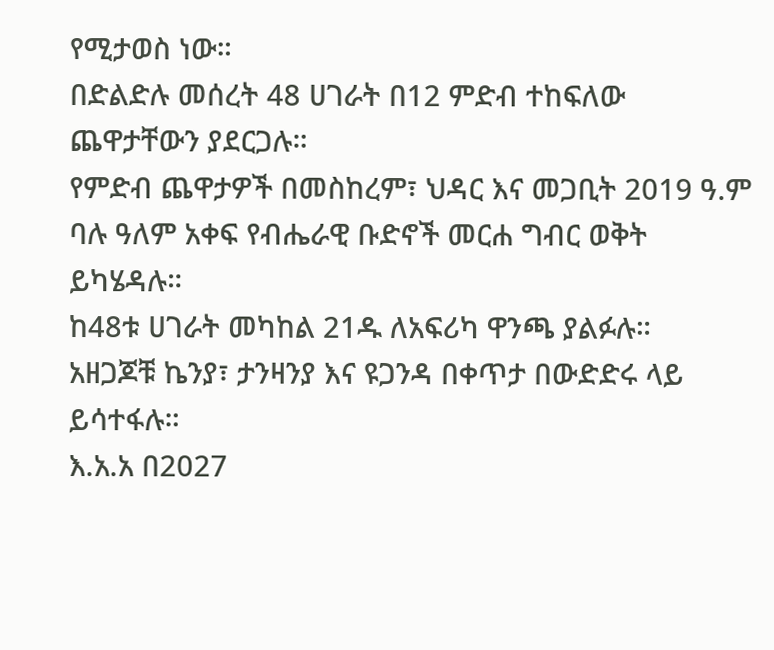የሚታወስ ነው።
በድልድሉ መሰረት 48 ሀገራት በ12 ምድብ ተከፍለው ጨዋታቸውን ያደርጋሉ።
የምድብ ጨዋታዎች በመስከረም፣ ህዳር እና መጋቢት 2019 ዓ.ም ባሉ ዓለም አቀፍ የብሔራዊ ቡድኖች መርሐ ግብር ወቅት ይካሄዳሉ።
ከ48ቱ ሀገራት መካከል 21ዱ ለአፍሪካ ዋንጫ ያልፉሉ።
አዘጋጆቹ ኬንያ፣ ታንዛንያ እና ዩጋንዳ በቀጥታ በውድድሩ ላይ ይሳተፋሉ።
እ.አ.አ በ2027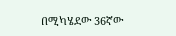በሚካሄደው 36ኛው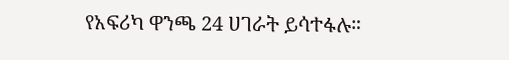የአፍሪካ ዋንጫ 24 ሀገራት ይሳተፋሉ።